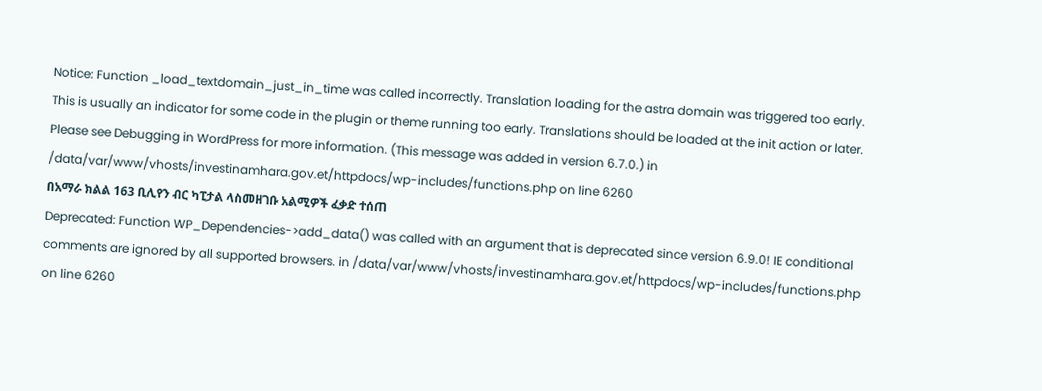Notice: Function _load_textdomain_just_in_time was called incorrectly. Translation loading for the astra domain was triggered too early. This is usually an indicator for some code in the plugin or theme running too early. Translations should be loaded at the init action or later. Please see Debugging in WordPress for more information. (This message was added in version 6.7.0.) in /data/var/www/vhosts/investinamhara.gov.et/httpdocs/wp-includes/functions.php on line 6260
በአማራ ክልል 163 ቢሊየን ብር ካፒታል ላስመዘገቡ አልሚዎች ፈቃድ ተሰጠ
Deprecated: Function WP_Dependencies->add_data() was called with an argument that is deprecated since version 6.9.0! IE conditional comments are ignored by all supported browsers. in /data/var/www/vhosts/investinamhara.gov.et/httpdocs/wp-includes/functions.php on line 6260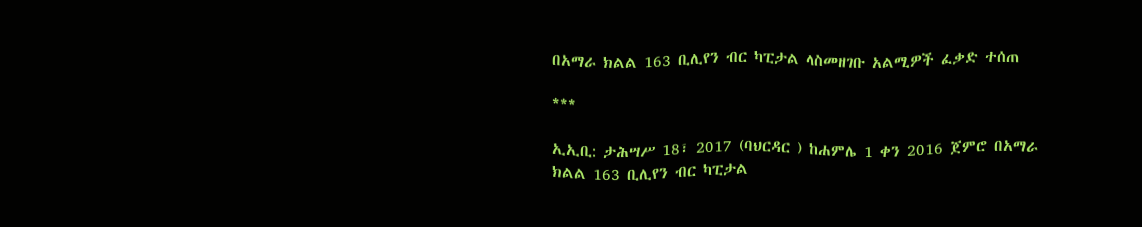በአማራ ክልል 163 ቢሊየን ብር ካፒታል ላስመዘገቡ አልሚዎች ፈቃድ ተሰጠ

***

ኢኢቢ: ታሕሣሥ 18፣ 2017 (ባህርዳር ) ከሐምሌ 1 ቀን 2016 ጀምሮ በአማራ ክልል 163 ቢሊየን ብር ካፒታል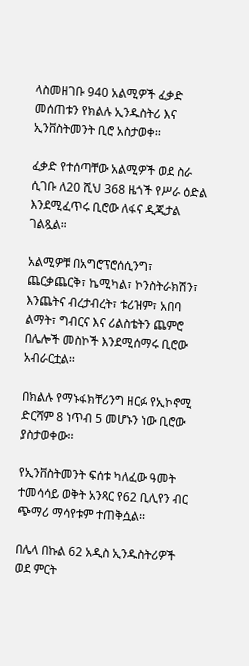ላስመዘገቡ 940 አልሚዎች ፈቃድ መሰጠቱን የክልሉ ኢንዱስትሪ እና ኢንቨስትመንት ቢሮ አስታወቀ፡፡

ፈቃድ የተሰጣቸው አልሚዎች ወደ ስራ ሲገቡ ለ20 ሺህ 368 ዜጎች የሥራ ዕድል እንደሚፈጥሩ ቢሮው ለፋና ዲጂታል ገልጿል።

አልሚዎቹ በአግሮፕሮሰሲንግ፣ ጨርቃጨርቅ፣ ኬሚካል፣ ኮንስትራክሽን፣ እንጨትና ብረታብረት፣ ቱሪዝም፣ አበባ ልማት፣ ግብርና እና ሪልስቴትን ጨምሮ በሌሎች መስኮች እንደሚሰማሩ ቢሮው አብራርቷል፡፡

በክልሉ የማኑፋክቸሪንግ ዘርፉ የኢኮኖሚ ድርሻም 8 ነጥብ 5 መሆኑን ነው ቢሮው ያስታወቀው፡፡

የኢንቨስትመንት ፍሰቱ ካለፈው ዓመት ተመሳሳይ ወቅት አንጻር የ62 ቢሊየን ብር ጭማሪ ማሳየቱም ተጠቅሷል፡፡

በሌላ በኩል 62 አዲስ ኢንዱስትሪዎች ወደ ምርት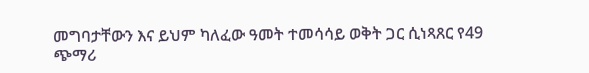መግባታቸውን እና ይህም ካለፈው ዓመት ተመሳሳይ ወቅት ጋር ሲነጻጸር የ49 ጭማሪ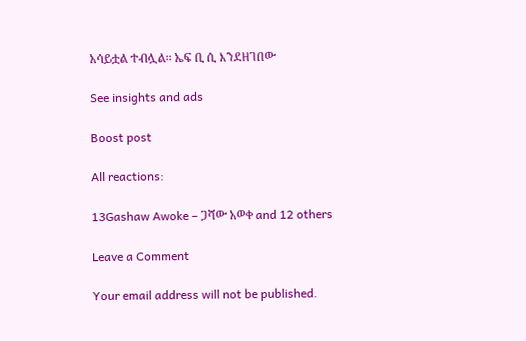አሳይቷል ተብሏል፡፡ ኤፍ ቢ ሲ እንደዘገበው

See insights and ads

Boost post

All reactions:

13Gashaw Awoke – ጋሻው አወቀ and 12 others

Leave a Comment

Your email address will not be published.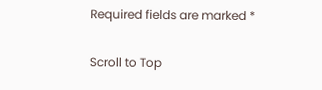Required fields are marked *

Scroll to Top